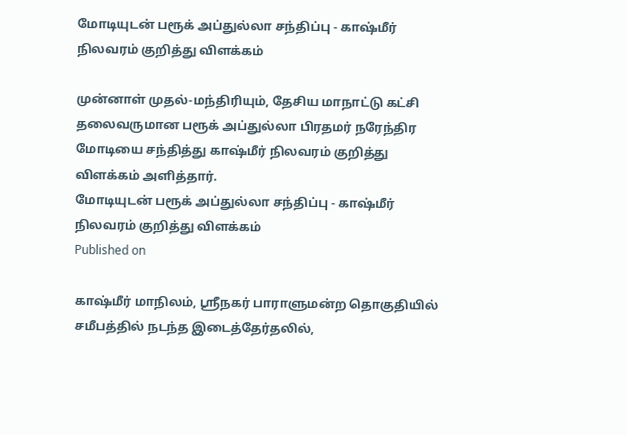மோடியுடன் பரூக் அப்துல்லா சந்திப்பு - காஷ்மீர் நிலவரம் குறித்து விளக்கம்

முன்னாள் முதல்-மந்திரியும், தேசிய மாநாட்டு கட்சி தலைவருமான பரூக் அப்துல்லா பிரதமர் நரேந்திர மோடியை சந்தித்து காஷ்மீர் நிலவரம் குறித்து விளக்கம் அளித்தார்.
மோடியுடன் பரூக் அப்துல்லா சந்திப்பு - காஷ்மீர் நிலவரம் குறித்து விளக்கம்
Published on

காஷ்மீர் மாநிலம், ஸ்ரீநகர் பாராளுமன்ற தொகுதியில் சமீபத்தில் நடந்த இடைத்தேர்தலில்,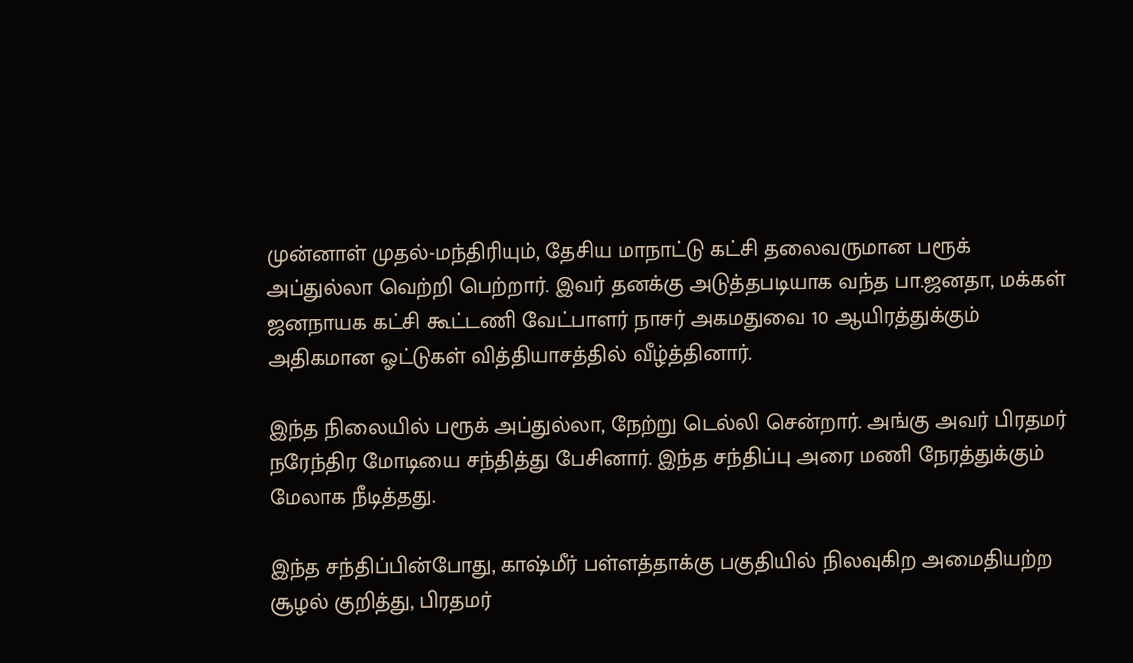முன்னாள் முதல்-மந்திரியும், தேசிய மாநாட்டு கட்சி தலைவருமான பரூக் அப்துல்லா வெற்றி பெற்றார். இவர் தனக்கு அடுத்தபடியாக வந்த பா.ஜனதா, மக்கள் ஜனநாயக கட்சி கூட்டணி வேட்பாளர் நாசர் அகமதுவை 10 ஆயிரத்துக்கும் அதிகமான ஓட்டுகள் வித்தியாசத்தில் வீழ்த்தினார்.

இந்த நிலையில் பரூக் அப்துல்லா, நேற்று டெல்லி சென்றார். அங்கு அவர் பிரதமர் நரேந்திர மோடியை சந்தித்து பேசினார். இந்த சந்திப்பு அரை மணி நேரத்துக்கும் மேலாக நீடித்தது.

இந்த சந்திப்பின்போது, காஷ்மீர் பள்ளத்தாக்கு பகுதியில் நிலவுகிற அமைதியற்ற சூழல் குறித்து, பிரதமர்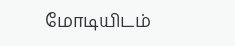மோடியிடம்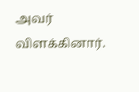அவர் விளக்கினார்.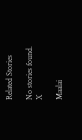Related Stories

No stories found.
X

Maalai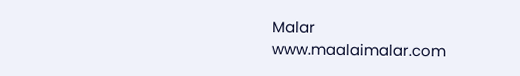Malar
www.maalaimalar.com